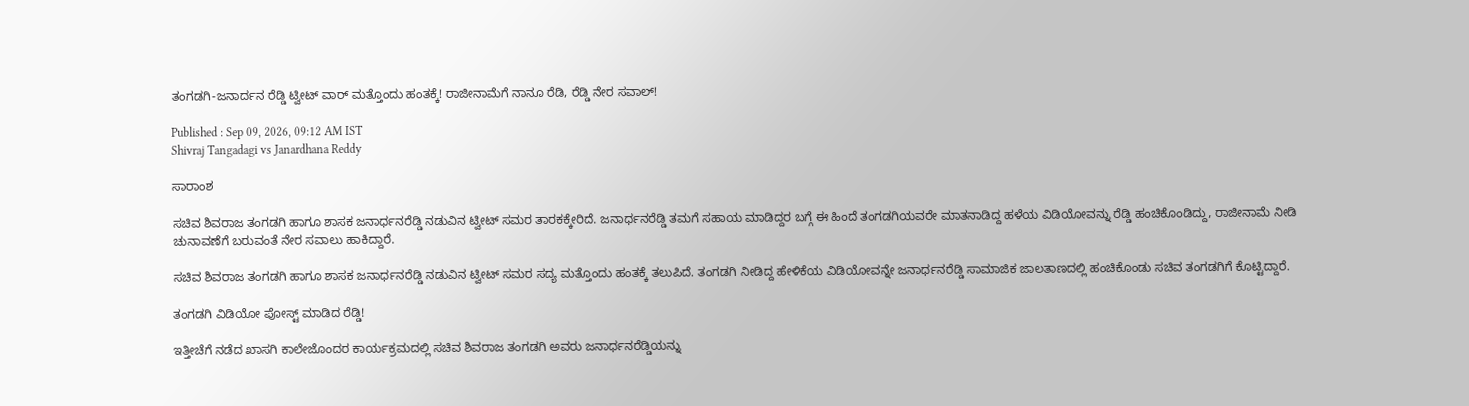ತಂಗಡಗಿ-ಜನಾರ್ದನ ರೆಡ್ಡಿ ಟ್ವೀಟ್ ವಾರ್ ಮತ್ತೊಂದು ಹಂತಕ್ಕೆ! ರಾಜೀನಾಮೆಗೆ ನಾನೂ ರೆಡಿ, ರೆಡ್ಡಿ ನೇರ ಸವಾಲ್!

Published : Sep 09, 2026, 09:12 AM IST
Shivraj Tangadagi vs Janardhana Reddy

ಸಾರಾಂಶ

ಸಚಿವ ಶಿವರಾಜ ತಂಗಡಗಿ ಹಾಗೂ ಶಾಸಕ ಜನಾರ್ಧನರೆಡ್ಡಿ ನಡುವಿನ ಟ್ವೀಟ್ ಸಮರ ತಾರಕಕ್ಕೇರಿದೆ. ಜನಾರ್ಧನರೆಡ್ಡಿ ತಮಗೆ ಸಹಾಯ ಮಾಡಿದ್ದರ ಬಗ್ಗೆ ಈ ಹಿಂದೆ ತಂಗಡಗಿಯವರೇ ಮಾತನಾಡಿದ್ದ ಹಳೆಯ ವಿಡಿಯೋವನ್ನು ರೆಡ್ಡಿ ಹಂಚಿಕೊಂಡಿದ್ದು, ರಾಜೀನಾಮೆ ನೀಡಿ ಚುನಾವಣೆಗೆ ಬರುವಂತೆ ನೇರ ಸವಾಲು ಹಾಕಿದ್ದಾರೆ.

ಸಚಿವ ಶಿವರಾಜ ತಂಗಡಗಿ ಹಾಗೂ ಶಾಸಕ ಜನಾರ್ಧನರೆಡ್ಡಿ ನಡುವಿನ ಟ್ವೀಟ್ ಸಮರ ಸದ್ಯ ಮತ್ತೊಂದು ಹಂತಕ್ಕೆ ತಲುಪಿದೆ. ತಂಗಡಗಿ ನೀಡಿದ್ದ ಹೇಳಿಕೆಯ ವಿಡಿಯೋವನ್ನೇ ಜನಾರ್ಧನರೆಡ್ಡಿ ಸಾಮಾಜಿಕ ಜಾಲತಾಣದಲ್ಲಿ ಹಂಚಿಕೊಂಡು ಸಚಿವ ತಂಗಡಗಿಗೆ ಕೊಟ್ಟಿದ್ದಾರೆ.

ತಂಗಡಗಿ ವಿಡಿಯೋ ಪೋಸ್ಟ್ ಮಾಡಿದ ರೆಡ್ಡಿ!

ಇತ್ತೀಚೆಗೆ ನಡೆದ ಖಾಸಗಿ ಕಾಲೇಜೊಂದರ ಕಾರ್ಯಕ್ರಮದಲ್ಲಿ ಸಚಿವ ಶಿವರಾಜ ತಂಗಡಗಿ ಅವರು ಜನಾರ್ಧನರೆಡ್ಡಿಯನ್ನು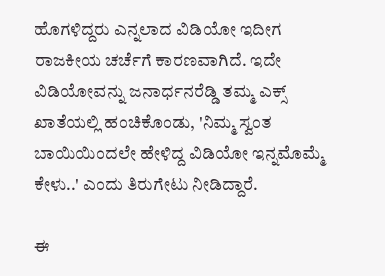ಹೊಗಳಿದ್ದರು ಎನ್ನಲಾದ ವಿಡಿಯೋ ಇದೀಗ ರಾಜಕೀಯ ಚರ್ಚೆಗೆ ಕಾರಣವಾಗಿದೆ. ಇದೇ ವಿಡಿಯೋವನ್ನು ಜನಾರ್ಧನರೆಡ್ಡಿ ತಮ್ಮ ಎಕ್ಸ್ ಖಾತೆಯಲ್ಲಿ ಹಂಚಿಕೊಂಡು, 'ನಿಮ್ಮ ಸ್ವಂತ ಬಾಯಿಯಿಂದಲೇ ಹೇಳಿದ್ದ ವಿಡಿಯೋ ಇನ್ನಮೊಮ್ಮೆ ಕೇಳು..' ಎಂದು ತಿರುಗೇಟು ನೀಡಿದ್ದಾರೆ.

ಈ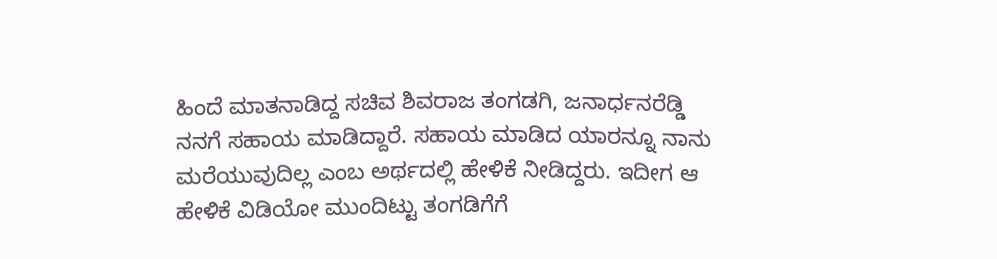ಹಿಂದೆ ಮಾತನಾಡಿದ್ದ ಸಚಿವ ಶಿವರಾಜ ತಂಗಡಗಿ, ಜನಾರ್ಧನರೆಡ್ಡಿ ನನಗೆ ಸಹಾಯ ಮಾಡಿದ್ದಾರೆ. ಸಹಾಯ ಮಾಡಿದ ಯಾರನ್ನೂ ನಾನು ಮರೆಯುವುದಿಲ್ಲ ಎಂಬ ಅರ್ಥದಲ್ಲಿ ಹೇಳಿಕೆ ನೀಡಿದ್ದರು. ಇದೀಗ ಆ ಹೇಳಿಕೆ ವಿಡಿಯೋ ಮುಂದಿಟ್ಟು ತಂಗಡಿಗೆಗೆ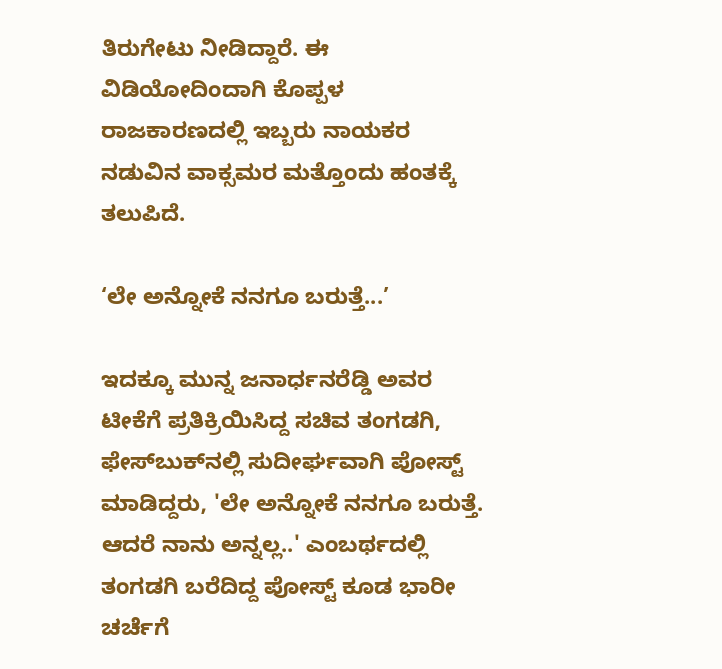ತಿರುಗೇಟು ನೀಡಿದ್ದಾರೆ. ಈ ವಿಡಿಯೋದಿಂದಾಗಿ ಕೊಪ್ಪಳ ರಾಜಕಾರಣದಲ್ಲಿ ಇಬ್ಬರು ನಾಯಕರ ನಡುವಿನ ವಾಕ್ಸಮರ ಮತ್ತೊಂದು ಹಂತಕ್ಕೆ ತಲುಪಿದೆ.

‘ಲೇ ಅನ್ನೋಕೆ ನನಗೂ ಬರುತ್ತೆ...’

ಇದಕ್ಕೂ ಮುನ್ನ ಜನಾರ್ಧನರೆಡ್ಡಿ ಅವರ ಟೀಕೆಗೆ ಪ್ರತಿಕ್ರಿಯಿಸಿದ್ದ ಸಚಿವ ತಂಗಡಗಿ, ಫೇಸ್‌ಬುಕ್‌ನಲ್ಲಿ ಸುದೀರ್ಘವಾಗಿ ಪೋಸ್ಟ್ ಮಾಡಿದ್ದರು, 'ಲೇ ಅನ್ನೋಕೆ ನನಗೂ ಬರುತ್ತೆ. ಆದರೆ ನಾನು ಅನ್ನಲ್ಲ..' ಎಂಬರ್ಥದಲ್ಲಿ ತಂಗಡಗಿ ಬರೆದಿದ್ದ ಪೋಸ್ಟ್ ಕೂಡ ಭಾರೀ ಚರ್ಚೆಗೆ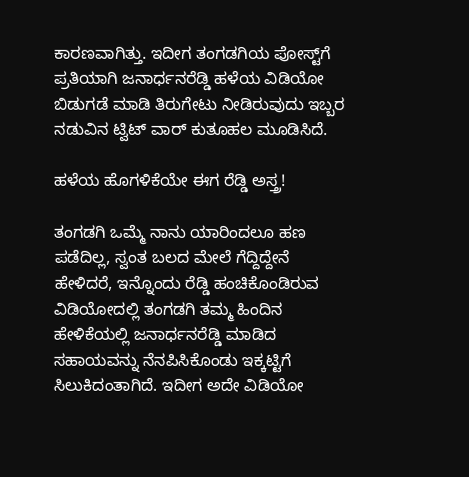ಕಾರಣವಾಗಿತ್ತು. ಇದೀಗ ತಂಗಡಗಿಯ ಪೋಸ್ಟ್‌ಗೆ ಪ್ರತಿಯಾಗಿ ಜನಾರ್ಧನರೆಡ್ಡಿ ಹಳೆಯ ವಿಡಿಯೋ ಬಿಡುಗಡೆ ಮಾಡಿ ತಿರುಗೇಟು ನೀಡಿರುವುದು ಇಬ್ಬರ ನಡುವಿನ ಟ್ವಿಟ್ ವಾರ್ ಕುತೂಹಲ ಮೂಡಿಸಿದೆ.

ಹಳೆಯ ಹೊಗಳಿಕೆಯೇ ಈಗ ರೆಡ್ಡಿ ಅಸ್ತ್ರ!

ತಂಗಡಗಿ ಒಮ್ಮೆ ನಾನು ಯಾರಿಂದಲೂ ಹಣ ಪಡೆದಿಲ್ಲ, ಸ್ವಂತ ಬಲದ ಮೇಲೆ ಗೆದ್ದಿದ್ದೇನೆ ಹೇಳಿದರೆ, ಇನ್ನೊಂದು ರೆಡ್ಡಿ ಹಂಚಿಕೊಂಡಿರುವ ವಿಡಿಯೋದಲ್ಲಿ ತಂಗಡಗಿ ತಮ್ಮ ಹಿಂದಿನ ಹೇಳಿಕೆಯಲ್ಲಿ ಜನಾರ್ಧನರೆಡ್ಡಿ ಮಾಡಿದ ಸಹಾಯವನ್ನು ನೆನಪಿಸಿಕೊಂಡು ಇಕ್ಕಟ್ಟಿಗೆ ಸಿಲುಕಿದಂತಾಗಿದೆ. ಇದೀಗ ಅದೇ ವಿಡಿಯೋ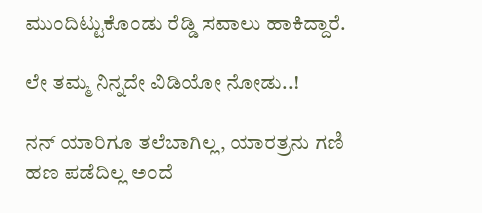ಮುಂದಿಟ್ಟುಕೊಂಡು ರೆಡ್ಡಿ ಸವಾಲು ಹಾಕಿದ್ದಾರೆ.

ಲೇ ತಮ್ಮ ನಿನ್ನದೇ ವಿಡಿಯೋ ನೋಡು..!

ನನ್ ಯಾರಿಗೂ ತಲೆಬಾಗಿಲ್ಲ, ಯಾರತ್ರನು ಗಣಿ ಹಣ ಪಡೆದಿಲ್ಲ ಅಂದೆ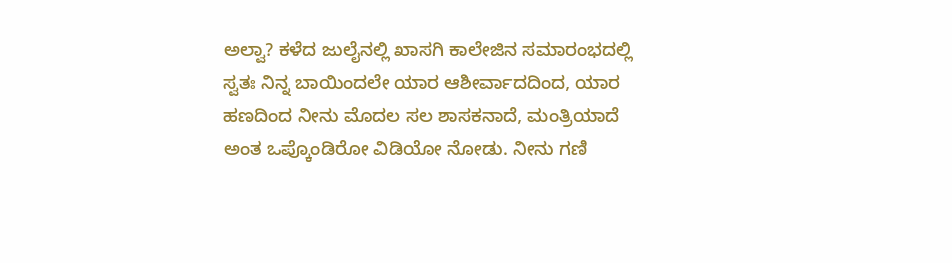ಅಲ್ವಾ? ಕಳೆದ ಜುಲೈನಲ್ಲಿ ಖಾಸಗಿ ಕಾಲೇಜಿನ ಸಮಾರಂಭದಲ್ಲಿ ಸ್ವತಃ ನಿನ್ನ ಬಾಯಿಂದಲೇ ಯಾರ ಆಶೀರ್ವಾದದಿಂದ, ಯಾರ ಹಣದಿಂದ ನೀನು ಮೊದಲ ಸಲ ಶಾಸಕನಾದೆ, ಮಂತ್ರಿಯಾದೆ ಅಂತ ಒಪ್ಕೊಂಡಿರೋ ವಿಡಿಯೋ ನೋಡು. ನೀನು ಗಣಿ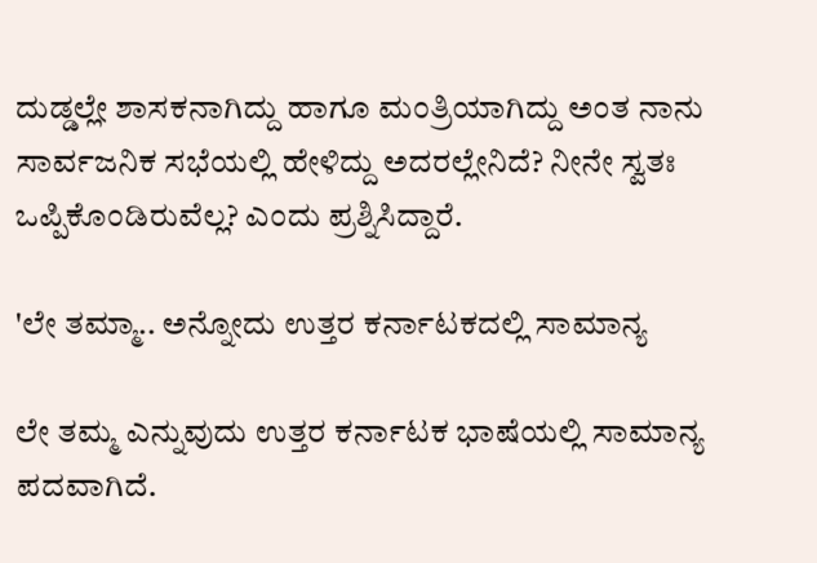ದುಡ್ಡಲ್ಲೇ ಶಾಸಕನಾಗಿದ್ದು ಹಾಗೂ ಮಂತ್ರಿಯಾಗಿದ್ದು ಅಂತ ನಾನು ಸಾರ್ವಜನಿಕ ಸಭೆಯಲ್ಲಿ ಹೇಳಿದ್ದು ಅದರಲ್ಲೇನಿದೆ? ನೀನೇ ಸ್ವತಃ ಒಪ್ಪಿಕೊಂಡಿರುವೆಲ್ಲ? ಎಂದು ಪ್ರಶ್ನಿಸಿದ್ದಾರೆ.

'ಲೇ ತಮ್ಮಾ.. ಅನ್ನೋದು ಉತ್ತರ ಕರ್ನಾಟಕದಲ್ಲಿ ಸಾಮಾನ್ಯ

ಲೇ ತಮ್ಮ ಎನ್ನುವುದು ಉತ್ತರ ಕರ್ನಾಟಕ ಭಾಷೆಯಲ್ಲಿ ಸಾಮಾನ್ಯ ಪದವಾಗಿದೆ.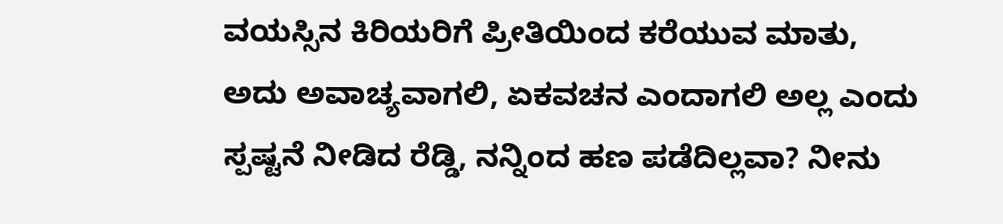ವಯಸ್ಸಿನ ಕಿರಿಯರಿಗೆ ಪ್ರೀತಿಯಿಂದ ಕರೆಯುವ ಮಾತು, ಅದು ಅವಾಚ್ಯವಾಗಲಿ, ಏಕವಚನ ಎಂದಾಗಲಿ ಅಲ್ಲ ಎಂದು ಸ್ಪಷ್ಟನೆ ನೀಡಿದ ರೆಡ್ಡಿ, ನನ್ನಿಂದ ಹಣ ಪಡೆದಿಲ್ಲವಾ? ನೀನು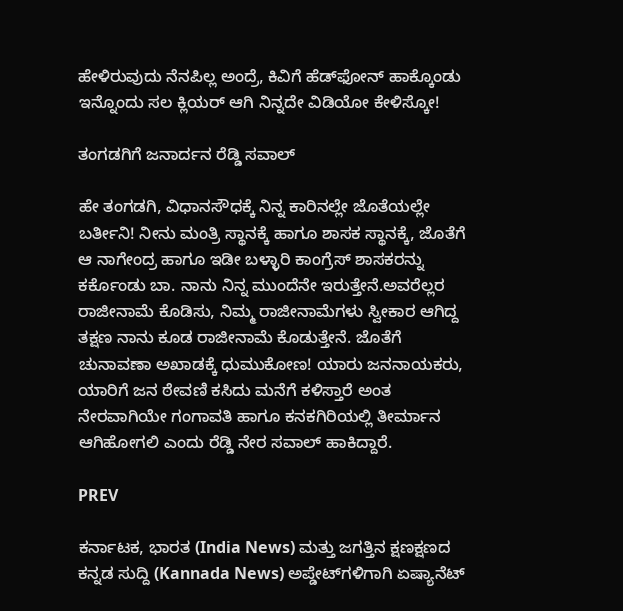ಹೇಳಿರುವುದು ನೆನಪಿಲ್ಲ ಅಂದ್ರೆ, ಕಿವಿಗೆ ಹೆಡ್‌ಫೋನ್ ಹಾಕ್ಕೊಂಡು ಇನ್ನೊಂದು ಸಲ ಕ್ಲಿಯರ್ ಆಗಿ ನಿನ್ನದೇ ವಿಡಿಯೋ ಕೇಳಿಸ್ಕೋ!

ತಂಗಡಗಿಗೆ ಜನಾರ್ದನ ರೆಡ್ಡಿ ಸವಾಲ್

ಹೇ ತಂಗಡಗಿ, ವಿಧಾನಸೌಧಕ್ಕೆ ನಿನ್ನ ಕಾರಿನಲ್ಲೇ ಜೊತೆಯಲ್ಲೇ ಬರ್ತೀನಿ! ನೀನು ಮಂತ್ರಿ ಸ್ಥಾನಕ್ಕೆ ಹಾಗೂ ಶಾಸಕ ಸ್ಥಾನಕ್ಕೆ, ಜೊತೆಗೆ ಆ ನಾಗೇಂದ್ರ ಹಾಗೂ ಇಡೀ ಬಳ್ಳಾರಿ ಕಾಂಗ್ರೆಸ್ ಶಾಸಕರನ್ನು ಕರ್ಕೊಂಡು ಬಾ. ನಾನು ನಿನ್ನ ಮುಂದೆನೇ ಇರುತ್ತೇನೆ.ಅವರೆಲ್ಲರ ರಾಜೀನಾಮೆ ಕೊಡಿಸು, ನಿಮ್ಮ ರಾಜೀನಾಮೆಗಳು ಸ್ವೀಕಾರ ಆಗಿದ್ದ ತಕ್ಷಣ ನಾನು ಕೂಡ ರಾಜೀನಾಮೆ ಕೊಡುತ್ತೇನೆ. ಜೊತೆಗೆ ಚುನಾವಣಾ ಅಖಾಡಕ್ಕೆ ಧುಮುಕೋಣ! ಯಾರು ಜನನಾಯಕರು, ಯಾರಿಗೆ ಜನ ಠೇವಣಿ ಕಸಿದು ಮನೆಗೆ ಕಳಿಸ್ತಾರೆ ಅಂತ ನೇರವಾಗಿಯೇ ಗಂಗಾವತಿ ಹಾಗೂ ಕನಕಗಿರಿಯಲ್ಲಿ ತೀರ್ಮಾನ ಆಗಿಹೋಗಲಿ ಎಂದು ರೆಡ್ಡಿ ನೇರ ಸವಾಲ್ ಹಾಕಿದ್ದಾರೆ.

PREV

ಕರ್ನಾಟಕ, ಭಾರತ (India News) ಮತ್ತು ಜಗತ್ತಿನ ಕ್ಷಣಕ್ಷಣದ ಕನ್ನಡ ಸುದ್ದಿ (Kannada News) ಅಪ್ಡೇಟ್‌ಗಳಿಗಾಗಿ ಏಷ್ಯಾನೆಟ್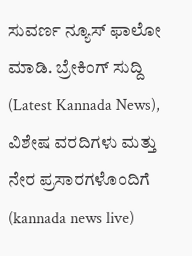ಸುವರ್ಣ ನ್ಯೂಸ್‌ ಫಾಲೋ ಮಾಡಿ. ಬ್ರೇಕಿಂಗ್ ಸುದ್ದಿ (Latest Kannada News), ವಿಶೇಷ ವರದಿಗಳು ಮತ್ತು ನೇರ ಪ್ರಸಾರಗಳೊಂದಿಗೆ (kannada news live)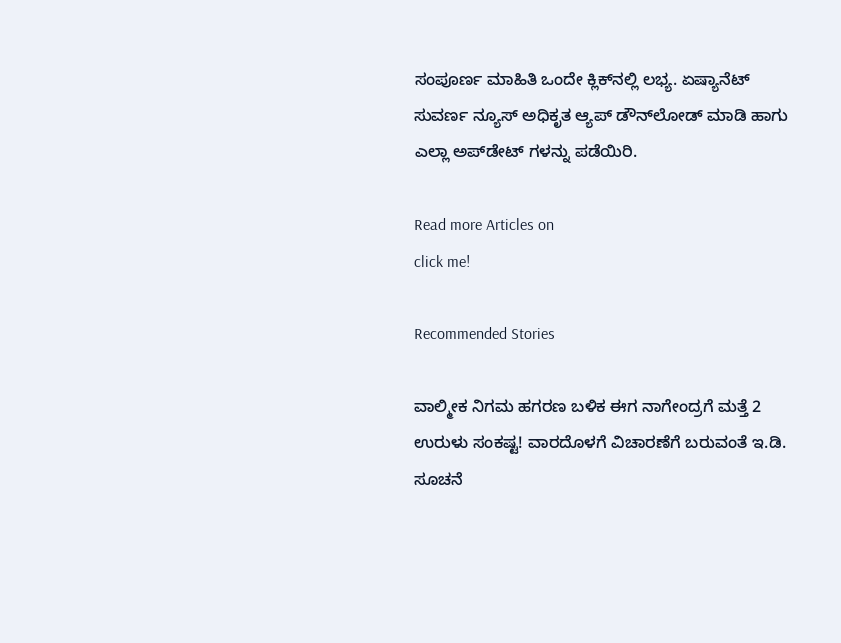ಸಂಪೂರ್ಣ ಮಾಹಿತಿ ಒಂದೇ ಕ್ಲಿಕ್‌ನಲ್ಲಿ ಲಭ್ಯ. ಏಷ್ಯಾನೆಟ್ ಸುವರ್ಣ ನ್ಯೂಸ್ ಅಧಿಕೃತ ಆ್ಯಪ್ ಡೌನ್‌ಲೋಡ್ ಮಾಡಿ ಹಾಗು ಎಲ್ಲಾ ಅಪ್‌ಡೇಟ್ ಗಳನ್ನು ಪಡೆಯಿರಿ.

Read more Articles on
click me!

Recommended Stories

ವಾಲ್ಮೀಕ ನಿಗಮ ಹಗರಣ ಬಳಿಕ ಈಗ ನಾಗೇಂದ್ರಗೆ ಮತ್ತೆ 2 ಉರುಳು ಸಂಕಷ್ಟ! ವಾರದೊಳಗೆ ವಿಚಾರಣೆಗೆ ಬರುವಂತೆ ಇ.ಡಿ. ಸೂಚನೆ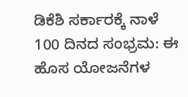ಡಿಕೆಶಿ ಸರ್ಕಾರಕ್ಕೆ ನಾಳೆ 100 ದಿನದ ಸಂಭ್ರಮ: ಈ ಹೊಸ ಯೋಜನೆಗಳ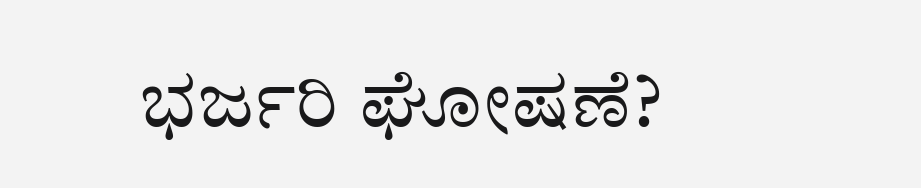ಭರ್ಜರಿ ಘೋಷಣೆ?